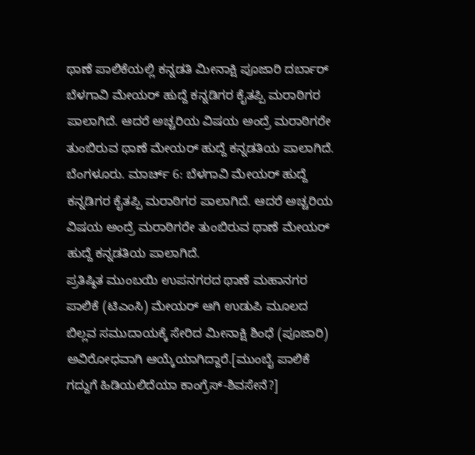ಥಾಣೆ ಪಾಲಿಕೆಯಲ್ಲಿ ಕನ್ನಡತಿ ಮೀನಾಕ್ಷಿ ಪೂಜಾರಿ ದರ್ಬಾರ್
ಬೆಳಗಾವಿ ಮೇಯರ್ ಹುದ್ದೆ ಕನ್ನಡಿಗರ ಕೈತಪ್ಪಿ ಮರಾಠಿಗರ ಪಾಲಾಗಿದೆ. ಆದರೆ ಅಚ್ಚರಿಯ ವಿಷಯ ಅಂದ್ರೆ ಮರಾಠಿಗರೇ ತುಂಬಿರುವ ಥಾಣೆ ಮೇಯರ್ ಹುದ್ದೆ ಕನ್ನಡತಿಯ ಪಾಲಾಗಿದೆ.
ಬೆಂಗಳೂರು. ಮಾರ್ಚ್ 6: ಬೆಳಗಾವಿ ಮೇಯರ್ ಹುದ್ದೆ ಕನ್ನಡಿಗರ ಕೈತಪ್ಪಿ ಮರಾಠಿಗರ ಪಾಲಾಗಿದೆ. ಆದರೆ ಅಚ್ಚರಿಯ ವಿಷಯ ಅಂದ್ರೆ ಮರಾಠಿಗರೇ ತುಂಬಿರುವ ಥಾಣೆ ಮೇಯರ್ ಹುದ್ದೆ ಕನ್ನಡತಿಯ ಪಾಲಾಗಿದೆ.
ಪ್ರತಿಷ್ಠಿತ ಮುಂಬಯಿ ಉಪನಗರದ ಥಾಣೆ ಮಹಾನಗರ ಪಾಲಿಕೆ (ಟಿಎಂಸಿ) ಮೇಯರ್ ಆಗಿ ಉಡುಪಿ ಮೂಲದ ಬಿಲ್ಲವ ಸಮುದಾಯಕ್ಕೆ ಸೇರಿದ ಮೀನಾಕ್ಷಿ ಶಿಂಧೆ (ಪೂಜಾರಿ) ಅವಿರೋಧವಾಗಿ ಆಯ್ಕೆಯಾಗಿದ್ದಾರೆ.[ಮುಂಬೈ ಪಾಲಿಕೆ ಗದ್ದುಗೆ ಹಿಡಿಯಲಿದೆಯಾ ಕಾಂಗ್ರೆಸ್-ಶಿವಸೇನೆ?]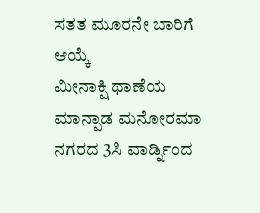ಸತತ ಮೂರನೇ ಬಾರಿಗೆ ಆಯ್ಕೆ
ಮೀನಾಕ್ಷಿ ಥಾಣೆಯ ಮಾನ್ಪಾಡ ಮನೋರಮಾ ನಗರದ 3ಸಿ ವಾರ್ಡ್ನಿಂದ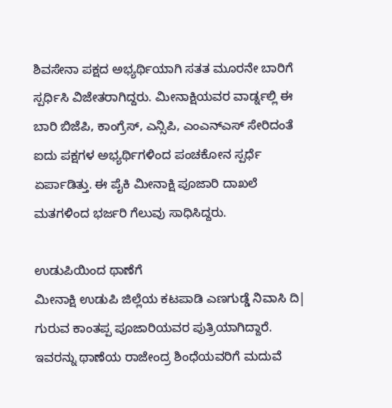ಶಿವಸೇನಾ ಪಕ್ಷದ ಅಭ್ಯರ್ಥಿಯಾಗಿ ಸತತ ಮೂರನೇ ಬಾರಿಗೆ ಸ್ಪರ್ಧಿಸಿ ವಿಜೇತರಾಗಿದ್ದರು. ಮೀನಾಕ್ಷಿಯವರ ವಾರ್ಡ್ನಲ್ಲಿ ಈ ಬಾರಿ ಬಿಜೆಪಿ, ಕಾಂಗ್ರೆಸ್, ಎನ್ಸಿಪಿ, ಎಂಎನ್ಎಸ್ ಸೇರಿದಂತೆ ಐದು ಪಕ್ಷಗಳ ಅಭ್ಯರ್ಥಿಗಳಿಂದ ಪಂಚಕೋನ ಸ್ಪರ್ಧೆ ಏರ್ಪಾಡಿತ್ತು. ಈ ಪೈಕಿ ಮೀನಾಕ್ಷಿ ಪೂಜಾರಿ ದಾಖಲೆ ಮತಗಳಿಂದ ಭರ್ಜರಿ ಗೆಲುವು ಸಾಧಿಸಿದ್ದರು.

ಉಡುಪಿಯಿಂದ ಥಾಣೆಗೆ
ಮೀನಾಕ್ಷಿ ಉಡುಪಿ ಜಿಲ್ಲೆಯ ಕಟಪಾಡಿ ಎಣಗುಡ್ಡೆ ನಿವಾಸಿ ದಿ| ಗುರುವ ಕಾಂತಪ್ಪ ಪೂಜಾರಿಯವರ ಪುತ್ರಿಯಾಗಿದ್ದಾರೆ. ಇವರನ್ನು ಥಾಣೆಯ ರಾಜೇಂದ್ರ ಶಿಂಧೆಯವರಿಗೆ ಮದುವೆ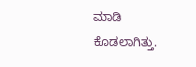ಮಾಡಿ ಕೊಡಲಾಗಿತ್ತು.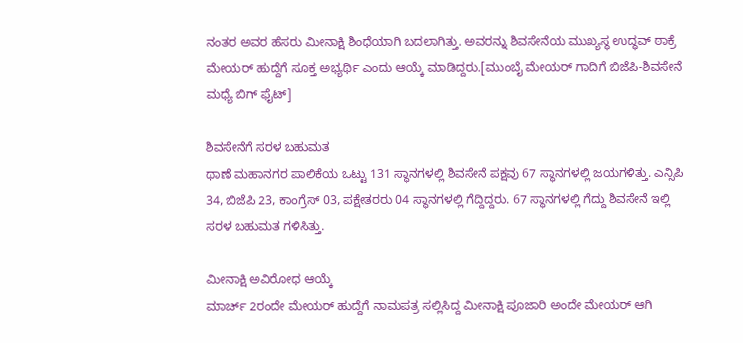ನಂತರ ಅವರ ಹೆಸರು ಮೀನಾಕ್ಷಿ ಶಿಂಧೆಯಾಗಿ ಬದಲಾಗಿತ್ತು. ಅವರನ್ನು ಶಿವಸೇನೆಯ ಮುಖ್ಯಸ್ಥ ಉದ್ಧವ್ ಠಾಕ್ರೆ ಮೇಯರ್ ಹುದ್ದೆಗೆ ಸೂಕ್ತ ಅಭ್ಯರ್ಥಿ ಎಂದು ಆಯ್ಕೆ ಮಾಡಿದ್ದರು.[ಮುಂಬೈ ಮೇಯರ್ ಗಾದಿಗೆ ಬಿಜೆಪಿ-ಶಿವಸೇನೆ ಮಧ್ಯೆ ಬಿಗ್ ಫೈಟ್]

ಶಿವಸೇನೆಗೆ ಸರಳ ಬಹುಮತ
ಥಾಣೆ ಮಹಾನಗರ ಪಾಲಿಕೆಯ ಒಟ್ಟು 131 ಸ್ಥಾನಗಳಲ್ಲಿ ಶಿವಸೇನೆ ಪಕ್ಷವು 67 ಸ್ಥಾನಗಳಲ್ಲಿ ಜಯಗಳಿತ್ತು. ಎನ್ಸಿಪಿ 34, ಬಿಜೆಪಿ 23, ಕಾಂಗ್ರೆಸ್ 03, ಪಕ್ಷೇತರರು 04 ಸ್ಥಾನಗಳಲ್ಲಿ ಗೆದ್ದಿದ್ದರು. 67 ಸ್ಥಾನಗಳಲ್ಲಿ ಗೆದ್ದು ಶಿವಸೇನೆ ಇಲ್ಲಿ ಸರಳ ಬಹುಮತ ಗಳಿಸಿತ್ತು.

ಮೀನಾಕ್ಷಿ ಅವಿರೋಧ ಆಯ್ಕೆ
ಮಾರ್ಚ್ 2ರಂದೇ ಮೇಯರ್ ಹುದ್ದೆಗೆ ನಾಮಪತ್ರ ಸಲ್ಲಿಸಿದ್ದ ಮೀನಾಕ್ಷಿ ಪೂಜಾರಿ ಅಂದೇ ಮೇಯರ್ ಆಗಿ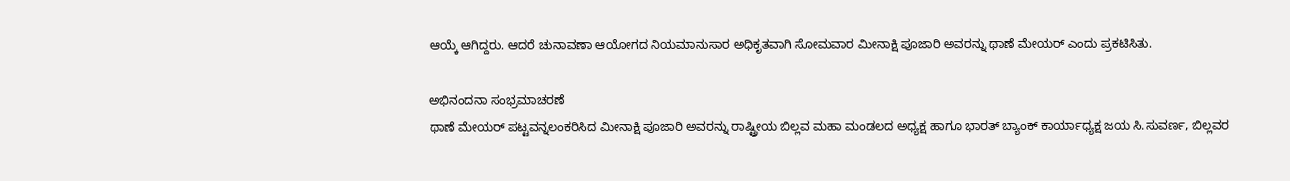ಆಯ್ಕೆ ಆಗಿದ್ದರು. ಆದರೆ ಚುನಾವಣಾ ಆಯೋಗದ ನಿಯಮಾನುಸಾರ ಅಧಿಕೃತವಾಗಿ ಸೋಮವಾರ ಮೀನಾಕ್ಷಿ ಪೂಜಾರಿ ಅವರನ್ನು ಥಾಣೆ ಮೇಯರ್ ಎಂದು ಪ್ರಕಟಿಸಿತು.

ಅಭಿನಂದನಾ ಸಂಭ್ರಮಾಚರಣೆ
ಥಾಣೆ ಮೇಯರ್ ಪಟ್ಟವನ್ನಲಂಕರಿಸಿದ ಮೀನಾಕ್ಷಿ ಪೂಜಾರಿ ಅವರನ್ನು ರಾಷ್ಟ್ರೀಯ ಬಿಲ್ಲವ ಮಹಾ ಮಂಡಲದ ಅಧ್ಯಕ್ಷ ಹಾಗೂ ಭಾರತ್ ಬ್ಯಾಂಕ್ ಕಾರ್ಯಾಧ್ಯಕ್ಷ ಜಯ ಸಿ.ಸುವರ್ಣ, ಬಿಲ್ಲವರ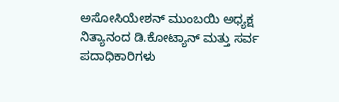ಅಸೋಸಿಯೇಶನ್ ಮುಂಬಯಿ ಅಧ್ಯಕ್ಷ ನಿತ್ಯಾನಂದ ಡಿ.ಕೋಟ್ಯಾನ್ ಮತ್ತು ಸರ್ವ ಪದಾಧಿಕಾರಿಗಳು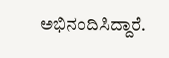ಅಭಿನಂದಿಸಿದ್ದಾರೆ.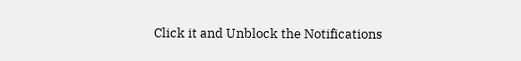Click it and Unblock the Notifications